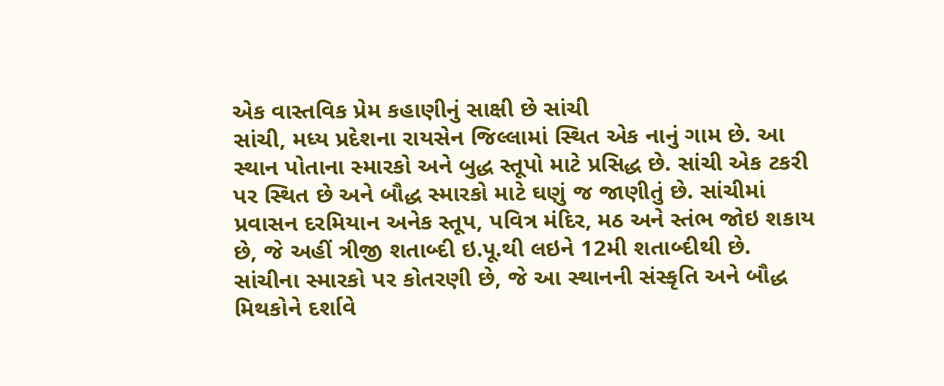એક વાસ્તવિક પ્રેમ કહાણીનું સાક્ષી છે સાંચી
સાંચી, મધ્ય પ્રદેશના રાયસેન જિલ્લામાં સ્થિત એક નાનું ગામ છે. આ સ્થાન પોતાના સ્મારકો અને બુદ્ધ સ્તૂપો માટે પ્રસિદ્ધ છે. સાંચી એક ટકરી પર સ્થિત છે અને બૌદ્ધ સ્મારકો માટે ઘણું જ જાણીતું છે. સાંચીમાં પ્રવાસન દરમિયાન અનેક સ્તૂપ, પવિત્ર મંદિર, મઠ અને સ્તંભ જોઇ શકાય છે, જે અહીં ત્રીજી શતાબ્દી ઇ.પૂ.થી લઇને 12મી શતાબ્દીથી છે. સાંચીના સ્મારકો પર કોતરણી છે, જે આ સ્થાનની સંસ્કૃતિ અને બૌદ્ધ મિથકોને દર્શાવે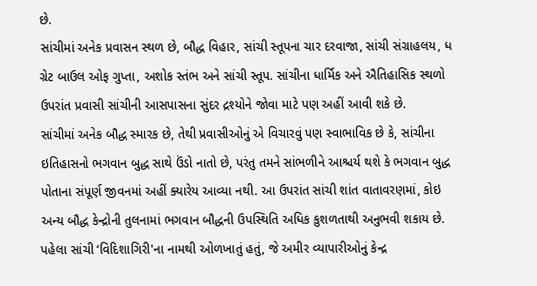છે.
સાંચીમાં અનેક પ્રવાસન સ્થળ છે, બૌદ્ધ વિહાર, સાંચી સ્તૂપના ચાર દરવાજા, સાંચી સંગ્રાહલય, ધ ગ્રેટ બાઉલ ઓફ ગુપ્તા, અશોક સ્તંભ અને સાંચી સ્તૂપ. સાંચીના ધાર્મિક અને ઐતિહાસિક સ્થળો ઉપરાંત પ્રવાસી સાંચીની આસપાસના સુંદર દ્રશ્યોને જોવા માટે પણ અહીં આવી શકે છે.
સાંચીમાં અનેક બૌદ્ધ સ્મારક છે, તેથી પ્રવાસીઓનું એ વિચારવું પણ સ્વાભાવિક છે કે, સાંચીના ઇતિહાસનો ભગવાન બુદ્ધ સાથે ઉંડો નાતો છે, પરંતુ તમને સાંભળીને આશ્ચર્ય થશે કે ભગવાન બુદ્ધ પોતાના સંપૂર્ણ જીવનમાં અહીં ક્યારેય આવ્યા નથી. આ ઉપરાંત સાંચી શાંત વાતાવરણમાં, કોઇ અન્ય બૌદ્ધ કેન્દ્રોની તુલનામાં ભગવાન બૌદ્ધની ઉપસ્થિતિ અધિક કુશળતાથી અનુભવી શકાય છે.
પહેલા સાંચી ‘વિદિશાગિરી'ના નામથી ઓળખાતું હતું, જે અમીર વ્યાપારીઓનું કેન્દ્ર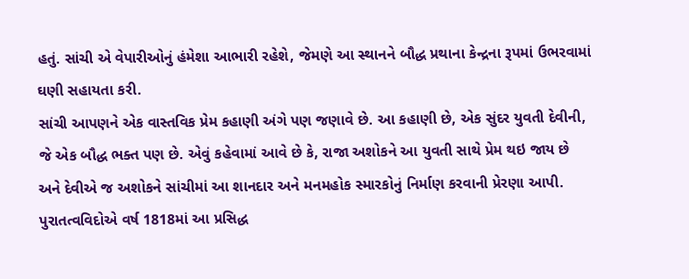હતું. સાંચી એ વેપારીઓનું હંમેશા આભારી રહેશે, જેમણે આ સ્થાનને બૌદ્ધ પ્રથાના કેન્દ્રના રૂપમાં ઉભરવામાં ઘણી સહાયતા કરી.
સાંચી આપણને એક વાસ્તવિક પ્રેમ કહાણી અંગે પણ જણાવે છે. આ કહાણી છે, એક સુંદર યુવતી દેવીની, જે એક બૌદ્ધ ભક્ત પણ છે. એવું કહેવામાં આવે છે કે, રાજા અશોકને આ યુવતી સાથે પ્રેમ થઇ જાય છે અને દેવીએ જ અશોકને સાંચીમાં આ શાનદાર અને મનમહોક સ્મારકોનું નિર્માણ કરવાની પ્રેરણા આપી. પુરાતત્વવિદોએ વર્ષ 1818માં આ પ્રસિદ્ધ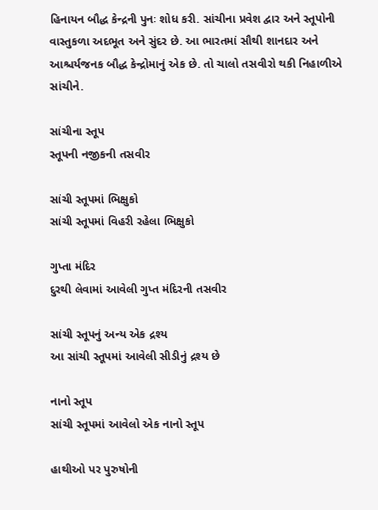હિનાયન બૌદ્ધ કેન્દ્રની પુનઃ શોધ કરી. સાંચીના પ્રવેશ દ્વાર અને સ્તૂપોની વાસ્તુકળા અદભૂત અને સુંદર છે. આ ભારતમાં સૌથી શાનદાર અને આશ્ચર્યજનક બૌદ્ધ કેન્દ્રોમાનું એક છે. તો ચાલો તસવીરો થકી નિહાળીએ સાંચીને.

સાંચીના સ્તૂપ
સ્તૂપની નજીકની તસવીર

સાંચી સ્તૂપમાં ભિક્ષુકો
સાંચી સ્તૂપમાં વિહરી રહેલા ભિક્ષુકો

ગુપ્તા મંદિર
દુરથી લેવામાં આવેલી ગુપ્ત મંદિરની તસવીર

સાંચી સ્તૂપનું અન્ય એક દ્રશ્ય
આ સાંચી સ્તૂપમાં આવેલી સીડીનું દ્રશ્ય છે

નાનો સ્તૂપ
સાંચી સ્તૂપમાં આવેલો એક નાનો સ્તૂપ

હાથીઓ પર પુરુષોની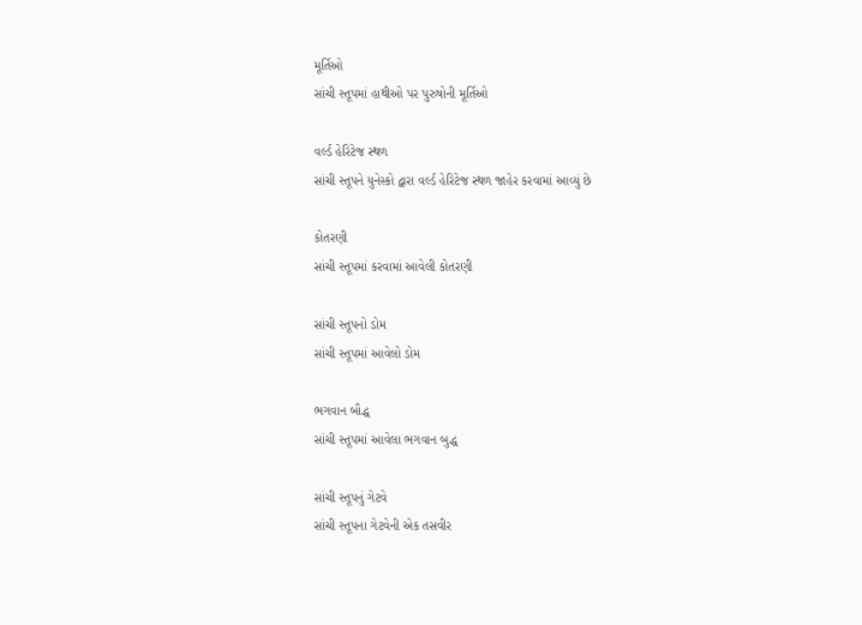મૂર્તિઓ
સાંચી સ્તૂપમાં હાથીઓ પર પુરુષોની મૂર્તિઓ

વર્લ્ડ હેરિટેજ સ્થળ
સાંચી સ્તૂપને યુનેસ્કો દ્વારા વર્લ્ડ હેરિટેજ સ્થળ જાહેર કરવામાં આવ્યું છે

કોતરણી
સાંચી સ્તૂપમાં કરવામાં આવેલી કોતરણી

સાંચી સ્તૂપનો ડોમ
સાંચી સ્તૂપમાં આવેલો ડોમ

ભગવાન બૌદ્ધ
સાંચી સ્તૂપમાં આવેલા ભગવાન બુદ્ધ

સાંચી સ્તૂપનું ગેટવે
સાંચી સ્તૂપના ગેટવેની એક તસવીર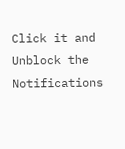Click it and Unblock the Notifications